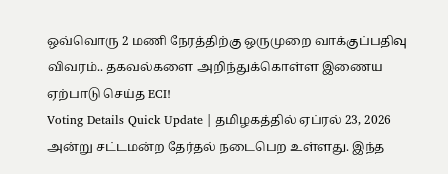ஒவ்வொரு 2 மணி நேரத்திற்கு ஒருமுறை வாக்குப்பதிவு விவரம்.. தகவல்களை அறிந்துக்கொள்ள இணைய ஏற்பாடு செய்த ECI!
Voting Details Quick Update | தமிழகத்தில் ஏப்ரல் 23, 2026 அன்று சட்டமன்ற தேர்தல் நடைபெற உள்ளது. இந்த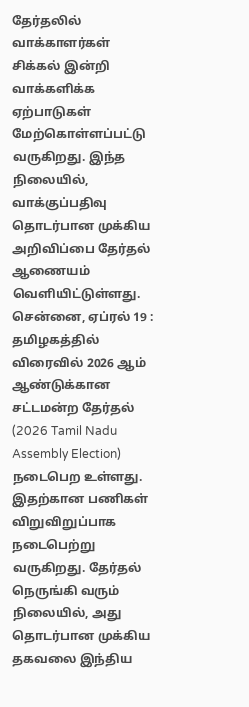தேர்தலில் வாக்காளர்கள் சிக்கல் இன்றி வாக்களிக்க ஏற்பாடுகள் மேற்கொள்ளப்பட்டு வருகிறது. இந்த நிலையில், வாக்குப்பதிவு தொடர்பான முக்கிய அறிவிப்பை தேர்தல் ஆணையம் வெளியிட்டுள்ளது.
சென்னை, ஏப்ரல் 19 : தமிழகத்தில் விரைவில் 2026 ஆம் ஆண்டுக்கான சட்டமன்ற தேர்தல் (2026 Tamil Nadu Assembly Election) நடைபெற உள்ளது. இதற்கான பணிகள் விறுவிறுப்பாக நடைபெற்று வருகிறது. தேர்தல் நெருங்கி வரும் நிலையில், அது தொடர்பான முக்கிய தகவலை இந்திய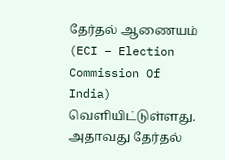தேர்தல் ஆணையம் (ECI – Election Commission Of India) வெளியிட்டுள்ளது. அதாவது தேர்தல்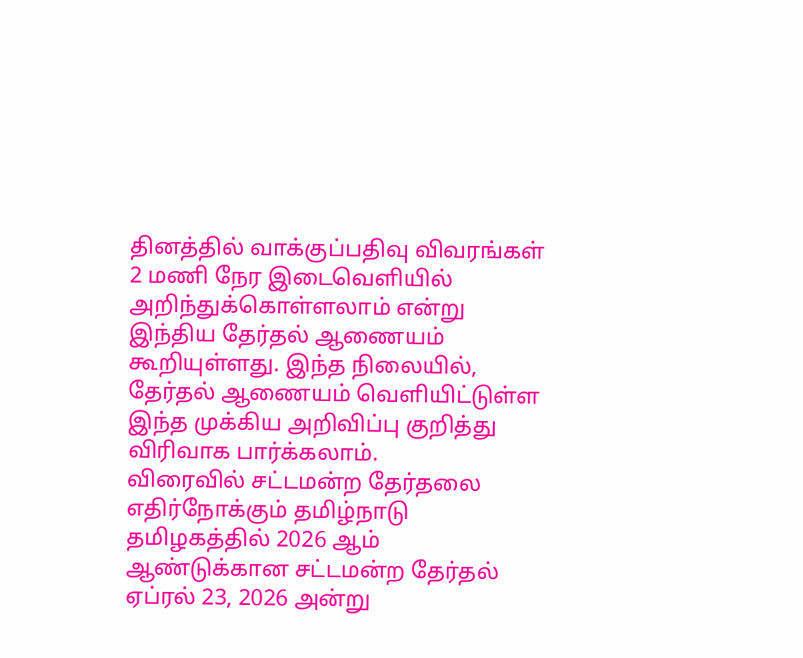தினத்தில் வாக்குப்பதிவு விவரங்கள் 2 மணி நேர இடைவெளியில் அறிந்துக்கொள்ளலாம் என்று இந்திய தேர்தல் ஆணையம் கூறியுள்ளது. இந்த நிலையில், தேர்தல் ஆணையம் வெளியிட்டுள்ள இந்த முக்கிய அறிவிப்பு குறித்து விரிவாக பார்க்கலாம்.
விரைவில் சட்டமன்ற தேர்தலை எதிர்நோக்கும் தமிழ்நாடு
தமிழகத்தில் 2026 ஆம் ஆண்டுக்கான சட்டமன்ற தேர்தல் ஏப்ரல் 23, 2026 அன்று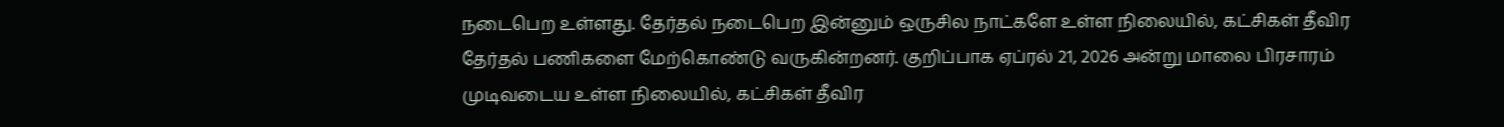நடைபெற உள்ளது. தேர்தல் நடைபெற இன்னும் ஒருசில நாட்களே உள்ள நிலையில், கட்சிகள் தீவிர தேர்தல் பணிகளை மேற்கொண்டு வருகின்றனர். குறிப்பாக ஏப்ரல் 21, 2026 அன்று மாலை பிரசாரம் முடிவடைய உள்ள நிலையில், கட்சிகள் தீவிர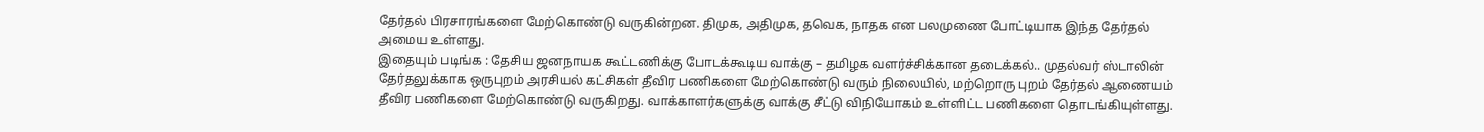தேர்தல் பிரசாரங்களை மேற்கொண்டு வருகின்றன. திமுக, அதிமுக, தவெக, நாதக என பலமுணை போட்டியாக இந்த தேர்தல் அமைய உள்ளது.
இதையும் படிங்க : தேசிய ஜனநாயக கூட்டணிக்கு போடக்கூடிய வாக்கு – தமிழக வளர்ச்சிக்கான தடைக்கல்.. முதல்வர் ஸ்டாலின்
தேர்தலுக்காக ஒருபுறம் அரசியல் கட்சிகள் தீவிர பணிகளை மேற்கொண்டு வரும் நிலையில், மற்றொரு புறம் தேர்தல் ஆணையம் தீவிர பணிகளை மேற்கொண்டு வருகிறது. வாக்காளர்களுக்கு வாக்கு சீட்டு விநியோகம் உள்ளிட்ட பணிகளை தொடங்கியுள்ளது.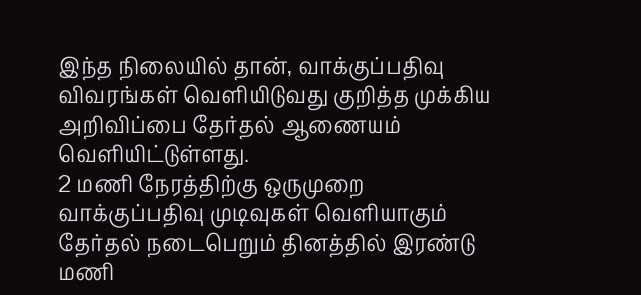இந்த நிலையில் தான், வாக்குப்பதிவு விவரங்கள் வெளியிடுவது குறித்த முக்கிய அறிவிப்பை தேர்தல் ஆணையம் வெளியிட்டுள்ளது.
2 மணி நேரத்திற்கு ஒருமுறை வாக்குப்பதிவு முடிவுகள் வெளியாகும்
தேர்தல் நடைபெறும் தினத்தில் இரண்டு மணி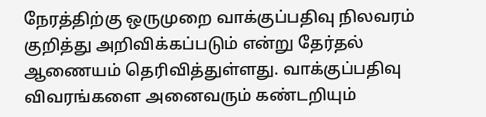நேரத்திற்கு ஒருமுறை வாக்குப்பதிவு நிலவரம் குறித்து அறிவிக்கப்படும் என்று தேர்தல் ஆணையம் தெரிவித்துள்ளது. வாக்குப்பதிவு விவரங்களை அனைவரும் கண்டறியும்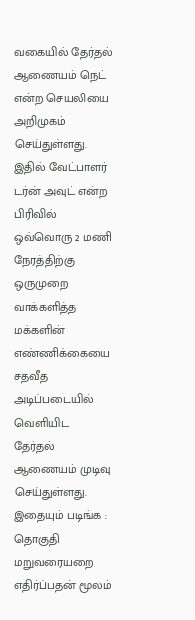வகையில் தேர்தல் ஆணையம் நெட் என்ற செயலியை அறிமுகம் செய்துள்ளது. இதில் வேட்பாளர் டர்ன் அவுட் என்ற பிரிவில் ஒவ்வொரு 2 மணி நேரத்திற்கு ஒருமுறை வாக்களித்த மக்களின் எண்ணிக்கையை சதவீத அடிப்படையில் வெளியிட தேர்தல் ஆணையம் முடிவு செய்துள்ளது.
இதையும் படிங்க : தொகுதி மறுவரையறை எதிர்ப்பதன் மூலம்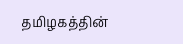தமிழகத்தின்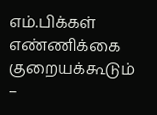எம்.பிக்கள் எண்ணிக்கை குறையக்கூடும் –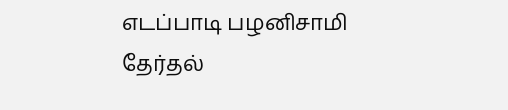எடப்பாடி பழனிசாமி
தேர்தல்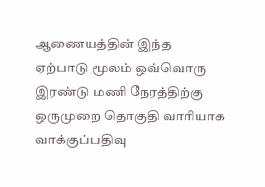ஆணையத்தின் இந்த ஏற்பாடு மூலம் ஒவ்வொரு இரண்டு மணி நேரத்திற்கு ஒருமுறை தொகுதி வாரியாக வாக்குப்பதிவு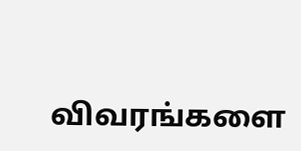விவரங்களை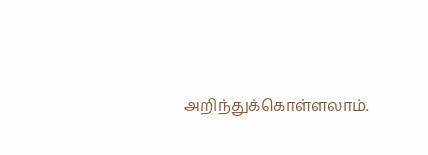அறிந்துக்கொள்ளலாம்.